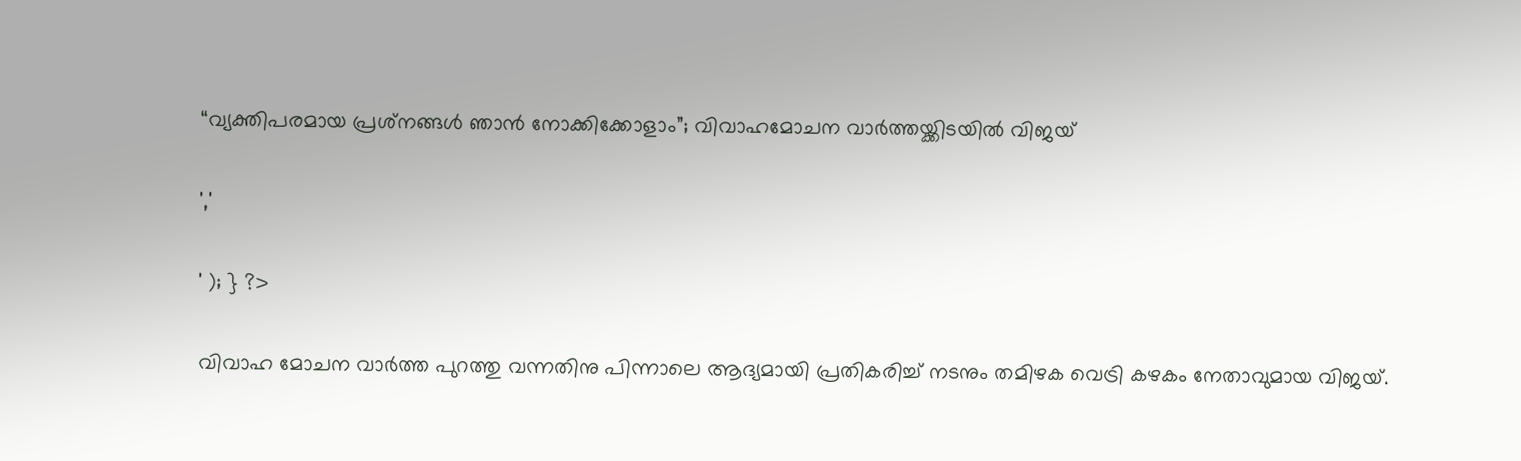“വ്യക്തിപരമായ പ്രശ്‌നങ്ങള്‍ ഞാന്‍ നോക്കിക്കോളാം”; വിവാഹമോചന വാര്‍ത്തയ്ക്കിടയില്‍ വിജയ്

','

' ); } ?>

വിവാഹ മോചന വാർത്ത പുറത്തു വന്നതിനു പിന്നാലെ ആദ്യമായി പ്രതികരിച്ച് നടനും തമിഴക വെട്രി കഴകം നേതാവുമായ വിജയ്.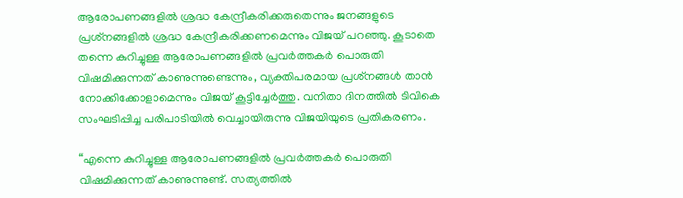ആരോപണങ്ങളില്‍ ശ്രദ്ധ കേന്ദ്രീകരിക്കരുതെന്നും ജനങ്ങളുടെ പ്രശ്‌നങ്ങളില്‍ ശ്രദ്ധ കേന്ദ്രീകരിക്കണമെന്നും വിജയ് പറഞ്ഞു. കൂടാതെ തന്നെ കുറിച്ചുള്ള ആരോപണങ്ങളില്‍ പ്രവര്‍ത്തകര്‍ പൊരുതി വിഷമിക്കുന്നത് കാണുന്നുണ്ടെന്നും, വ്യക്തിപരമായ പ്രശ്‌നങ്ങള്‍ താൻ നോക്കിക്കോളാമെന്നും വിജയ് കൂട്ടിച്ചേർത്തു. വനിതാ ദിനത്തില്‍ ടിവികെ സംഘടിപ്പിച്ച പരിപാടിയില്‍ വെച്ചായിരുന്നു വിജയിയുടെ പ്രതികരണം.

“എന്നെ കുറിച്ചുള്ള ആരോപണങ്ങളില്‍ പ്രവര്‍ത്തകര്‍ പൊരുതി വിഷമിക്കുന്നത് കാണുന്നുണ്ട്. സത്യത്തില്‍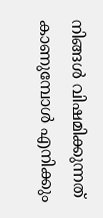നിങ്ങള്‍ വിഷമിക്കുന്നത് കാണുമ്പോള്‍ എനിക്കും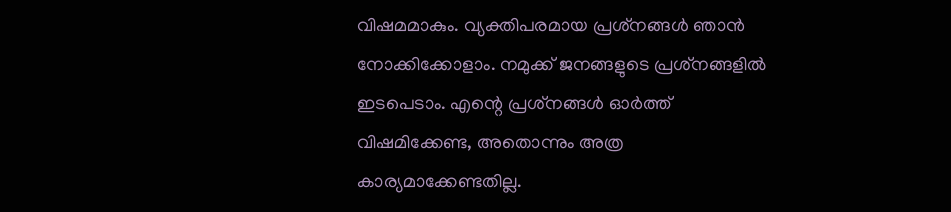വിഷമമാകും. വ്യക്തിപരമായ പ്രശ്‌നങ്ങള്‍ ഞാന്‍ നോക്കിക്കോളാം. നമുക്ക് ജനങ്ങളുടെ പ്രശ്‌നങ്ങളില്‍ ഇടപെടാം. എന്റെ പ്രശ്‌നങ്ങള്‍ ഓര്‍ത്ത് വിഷമിക്കേണ്ട, അതൊന്നും അത്ര കാര്യമാക്കേണ്ടതില്ല.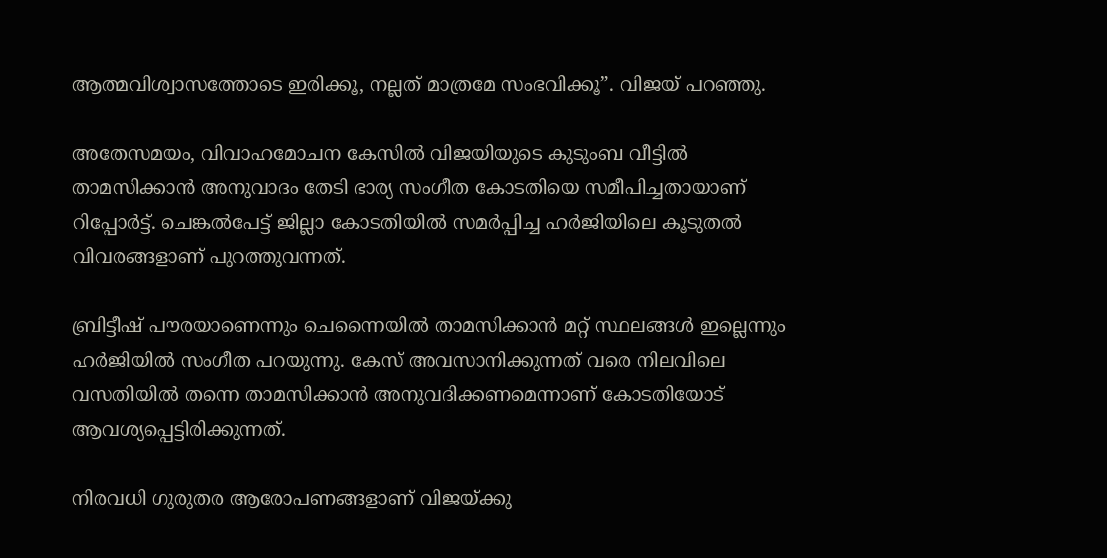ആത്മവിശ്വാസത്തോടെ ഇരിക്കൂ, നല്ലത് മാത്രമേ സംഭവിക്കൂ”. വിജയ് പറഞ്ഞു.

അതേസമയം, വിവാഹമോചന കേസില്‍ വിജയിയുടെ കുടുംബ വീട്ടില്‍ താമസിക്കാന്‍ അനുവാദം തേടി ഭാര്യ സംഗീത കോടതിയെ സമീപിച്ചതായാണ് റിപ്പോര്‍ട്ട്. ചെങ്കല്‍പേട്ട് ജില്ലാ കോടതിയില്‍ സമര്‍പ്പിച്ച ഹര്‍ജിയിലെ കൂടുതല്‍ വിവരങ്ങളാണ് പുറത്തുവന്നത്.

ബ്രിട്ടീഷ് പൗരയാണെന്നും ചെന്നൈയില്‍ താമസിക്കാന്‍ മറ്റ് സ്ഥലങ്ങള്‍ ഇല്ലെന്നും ഹര്‍ജിയില്‍ സംഗീത പറയുന്നു. കേസ് അവസാനിക്കുന്നത് വരെ നിലവിലെ വസതിയില്‍ തന്നെ താമസിക്കാന്‍ അനുവദിക്കണമെന്നാണ് കോടതിയോട് ആവശ്യപ്പെട്ടിരിക്കുന്നത്.

നിരവധി ഗുരുതര ആരോപണങ്ങളാണ് വിജയ്ക്കു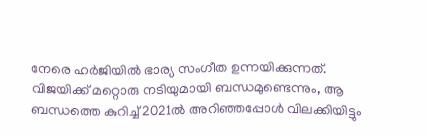നേരെ ഹര്‍ജിയില്‍ ഭാര്യ സംഗീത ഉന്നയിക്കുന്നത്. വിജയിക്ക് മറ്റൊരു നടിയുമായി ബന്ധമുണ്ടെന്നും, ആ ബന്ധത്തെ കുറിച്ച് 2021ല്‍ അറിഞ്ഞപ്പോള്‍ വിലക്കിയിട്ടും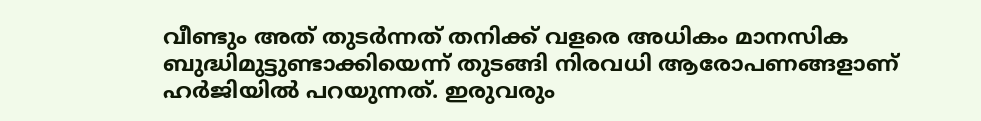വീണ്ടും അത് തുടര്‍ന്നത് തനിക്ക് വളരെ അധികം മാനസിക ബുദ്ധിമുട്ടുണ്ടാക്കിയെന്ന് തുടങ്ങി നിരവധി ആരോപണങ്ങളാണ് ഹര്‍ജിയില്‍ പറയുന്നത്. ഇരുവരും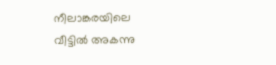നീലാങ്കരയിലെ വീട്ടില്‍ അകന്നു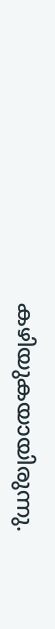കഴിയുകയായിരുന്നു.